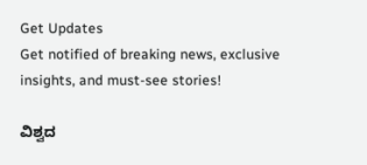Get Updates
Get notified of breaking news, exclusive insights, and must-see stories!

ವಿಶ್ವದ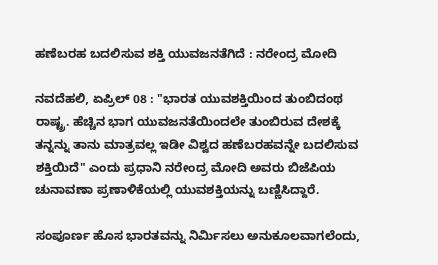ಹಣೆಬರಹ ಬದಲಿಸುವ ಶಕ್ತಿ ಯುವಜನತೆಗಿದೆ : ನರೇಂದ್ರ ಮೋದಿ

ನವದೆಹಲಿ, ಏಪ್ರಿಲ್ 08 : "ಭಾರತ ಯುವಶಕ್ತಿಯಿಂದ ತುಂಬಿದಂಥ ರಾಷ್ಟ್ರ. ಹೆಚ್ಚಿನ ಭಾಗ ಯುವಜನತೆಯಿಂದಲೇ ತುಂಬಿರುವ ದೇಶಕ್ಕೆ ತನ್ನನ್ನು ತಾನು ಮಾತ್ರವಲ್ಲ ಇಡೀ ವಿಶ್ವದ ಹಣೆಬರಹವನ್ನೇ ಬದಲಿಸುವ ಶಕ್ತಿಯಿದೆ" ಎಂದು ಪ್ರಧಾನಿ ನರೇಂದ್ರ ಮೋದಿ ಅವರು ಬಿಜೆಪಿಯ ಚುನಾವಣಾ ಪ್ರಣಾಳಿಕೆಯಲ್ಲಿ ಯುವಶಕ್ತಿಯನ್ನು ಬಣ್ಣಿಸಿದ್ದಾರೆ.

ಸಂಪೂರ್ಣ ಹೊಸ ಭಾರತವನ್ನು ನಿರ್ಮಿಸಲು ಅನುಕೂಲವಾಗಲೆಂದು,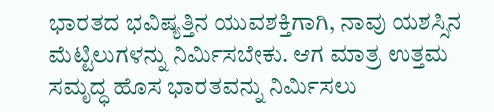ಭಾರತದ ಭವಿಷ್ಯತ್ತಿನ ಯುವಶಕ್ತಿಗಾಗಿ, ನಾವು ಯಶಸ್ಸಿನ ಮೆಟ್ಟಿಲುಗಳನ್ನು ನಿರ್ಮಿಸಬೇಕು. ಆಗ ಮಾತ್ರ ಉತ್ತಮ ಸಮೃದ್ಧ ಹೊಸ ಭಾರತವನ್ನು ನಿರ್ಮಿಸಲು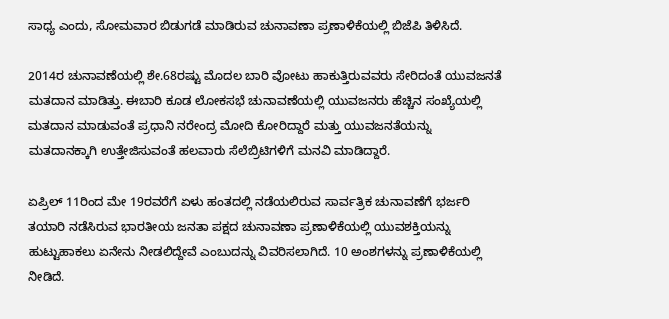ಸಾಧ್ಯ ಎಂದು, ಸೋಮವಾರ ಬಿಡುಗಡೆ ಮಾಡಿರುವ ಚುನಾವಣಾ ಪ್ರಣಾಳಿಕೆಯಲ್ಲಿ ಬಿಜೆಪಿ ತಿಳಿಸಿದೆ.

2014ರ ಚುನಾವಣೆಯಲ್ಲಿ ಶೇ.68ರಷ್ಟು ಮೊದಲ ಬಾರಿ ವೋಟು ಹಾಕುತ್ತಿರುವವರು ಸೇರಿದಂತೆ ಯುವಜನತೆ ಮತದಾನ ಮಾಡಿತ್ತು. ಈಬಾರಿ ಕೂಡ ಲೋಕಸಭೆ ಚುನಾವಣೆಯಲ್ಲಿ ಯುವಜನರು ಹೆಚ್ಚಿನ ಸಂಖ್ಯೆಯಲ್ಲಿ ಮತದಾನ ಮಾಡುವಂತೆ ಪ್ರಧಾನಿ ನರೇಂದ್ರ ಮೋದಿ ಕೋರಿದ್ದಾರೆ ಮತ್ತು ಯುವಜನತೆಯನ್ನು ಮತದಾನಕ್ಕಾಗಿ ಉತ್ತೇಜಿಸುವಂತೆ ಹಲವಾರು ಸೆಲೆಬ್ರಿಟಿಗಳಿಗೆ ಮನವಿ ಮಾಡಿದ್ದಾರೆ.

ಏಪ್ರಿಲ್ 11ರಿಂದ ಮೇ 19ರವರೆಗೆ ಏಳು ಹಂತದಲ್ಲಿ ನಡೆಯಲಿರುವ ಸಾರ್ವತ್ರಿಕ ಚುನಾವಣೆಗೆ ಭರ್ಜರಿ ತಯಾರಿ ನಡೆಸಿರುವ ಭಾರತೀಯ ಜನತಾ ಪಕ್ಷದ ಚುನಾವಣಾ ಪ್ರಣಾಳಿಕೆಯಲ್ಲಿ ಯುವಶಕ್ತಿಯನ್ನು ಹುಟ್ಟುಹಾಕಲು ಏನೇನು ನೀಡಲಿದ್ದೇವೆ ಎಂಬುದನ್ನು ವಿವರಿಸಲಾಗಿದೆ. 10 ಅಂಶಗಳನ್ನು ಪ್ರಣಾಳಿಕೆಯಲ್ಲಿ ನೀಡಿದೆ.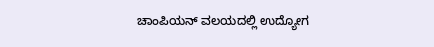ಚಾಂಪಿಯನ್ ವಲಯದಲ್ಲಿ ಉದ್ಯೋಗ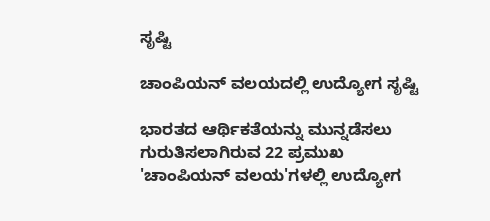ಸೃಷ್ಟಿ

ಚಾಂಪಿಯನ್ ವಲಯದಲ್ಲಿ ಉದ್ಯೋಗ ಸೃಷ್ಟಿ

ಭಾರತದ ಆರ್ಥಿಕತೆಯನ್ನು ಮುನ್ನಡೆಸಲು ಗುರುತಿಸಲಾಗಿರುವ 22 ಪ್ರಮುಖ 'ಚಾಂಪಿಯನ್ ವಲಯ'ಗಳಲ್ಲಿ ಉದ್ಯೋಗ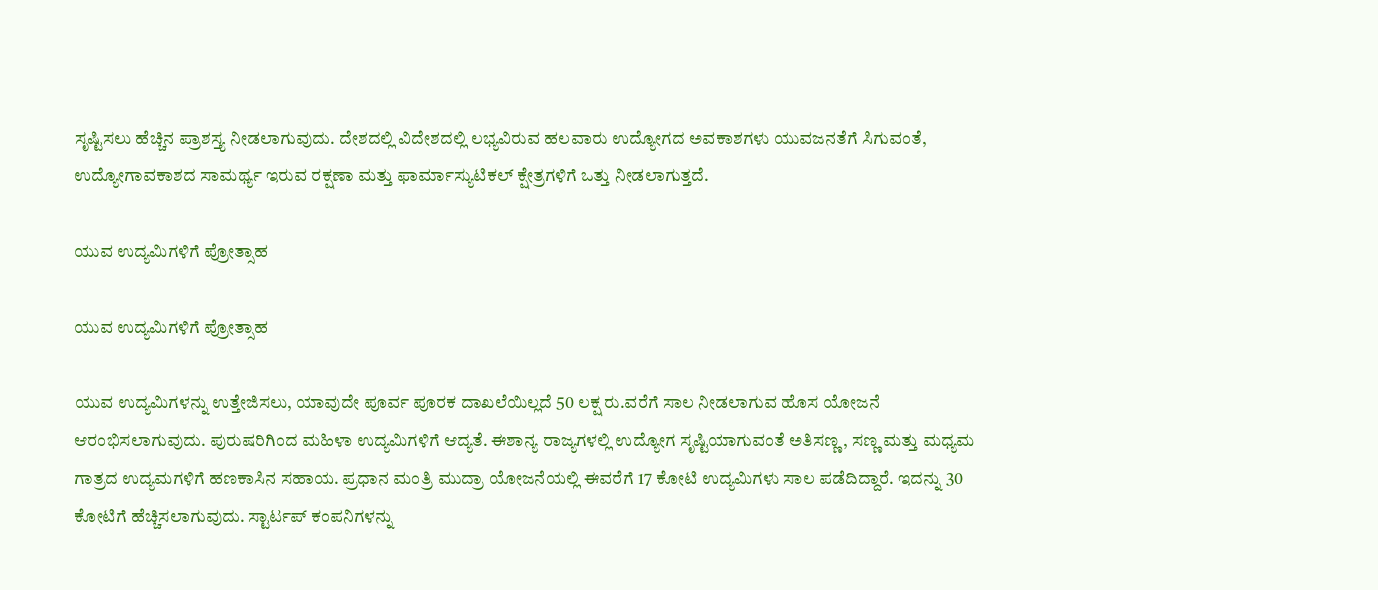ಸೃಷ್ಟಿಸಲು ಹೆಚ್ಚಿನ ಪ್ರಾಶಸ್ತ್ಯ ನೀಡಲಾಗುವುದು. ದೇಶದಲ್ಲಿ ವಿದೇಶದಲ್ಲಿ ಲಭ್ಯವಿರುವ ಹಲವಾರು ಉದ್ಯೋಗದ ಅವಕಾಶಗಳು ಯುವಜನತೆಗೆ ಸಿಗುವಂತೆ, ಉದ್ಯೋಗಾವಕಾಶದ ಸಾಮರ್ಥ್ಯ ಇರುವ ರಕ್ಷಣಾ ಮತ್ತು ಫಾರ್ಮಾಸ್ಯುಟಿಕಲ್ ಕ್ಷೇತ್ರಗಳಿಗೆ ಒತ್ತು ನೀಡಲಾಗುತ್ತದೆ.

ಯುವ ಉದ್ಯಮಿಗಳಿಗೆ ಪ್ರೋತ್ಸಾಹ

ಯುವ ಉದ್ಯಮಿಗಳಿಗೆ ಪ್ರೋತ್ಸಾಹ

ಯುವ ಉದ್ಯಮಿಗಳನ್ನು ಉತ್ತೇಜಿಸಲು, ಯಾವುದೇ ಪೂರ್ವ ಪೂರಕ ದಾಖಲೆಯಿಲ್ಲದೆ 50 ಲಕ್ಷ ರು.ವರೆಗೆ ಸಾಲ ನೀಡಲಾಗುವ ಹೊಸ ಯೋಜನೆ ಆರಂಭಿಸಲಾಗುವುದು. ಪುರುಷರಿಗಿಂದ ಮಹಿಳಾ ಉದ್ಯಮಿಗಳಿಗೆ ಆದ್ಯತೆ. ಈಶಾನ್ಯ ರಾಜ್ಯಗಳಲ್ಲಿ ಉದ್ಯೋಗ ಸೃಷ್ಟಿಯಾಗುವಂತೆ ಅತಿಸಣ್ಣ, ಸಣ್ಣ ಮತ್ತು ಮಧ್ಯಮ ಗಾತ್ರದ ಉದ್ಯಮಗಳಿಗೆ ಹಣಕಾಸಿನ ಸಹಾಯ. ಪ್ರಧಾನ ಮಂತ್ರಿ ಮುದ್ರಾ ಯೋಜನೆಯಲ್ಲಿ ಈವರೆಗೆ 17 ಕೋಟಿ ಉದ್ಯಮಿಗಳು ಸಾಲ ಪಡೆದಿದ್ದಾರೆ. ಇದನ್ನು 30 ಕೋಟಿಗೆ ಹೆಚ್ಚಿಸಲಾಗುವುದು. ಸ್ಟಾರ್ಟಪ್ ಕಂಪನಿಗಳನ್ನು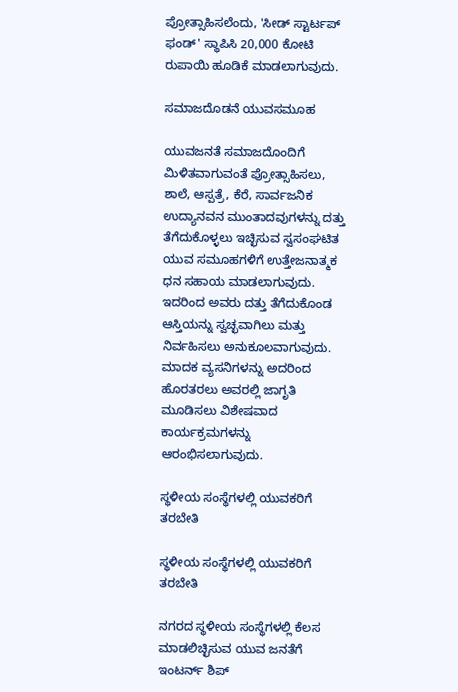ಪ್ರೋತ್ಸಾಹಿಸಲೆಂದು, 'ಸೀಡ್ ಸ್ಟಾರ್ಟಪ್ ಫಂಡ್' ಸ್ಥಾಪಿಸಿ 20,000 ಕೋಟಿ ರುಪಾಯಿ ಹೂಡಿಕೆ ಮಾಡಲಾಗುವುದು.

ಸಮಾಜದೊಡನೆ ಯುವಸಮೂಹ

ಯುವಜನತೆ ಸಮಾಜದೊಂದಿಗೆ ಮಿಳಿತವಾಗುವಂತೆ ಪ್ರೋತ್ಸಾಹಿಸಲು, ಶಾಲೆ, ಆಸ್ಪತ್ರೆ, ಕೆರೆ, ಸಾರ್ವಜನಿಕ ಉದ್ಯಾನವನ ಮುಂತಾದವುಗಳನ್ನು ದತ್ತು ತೆಗೆದುಕೊಳ್ಳಲು ಇಚ್ಛಿಸುವ ಸ್ವಸಂಘಟಿತ ಯುವ ಸಮೂಹಗಳಿಗೆ ಉತ್ತೇಜನಾತ್ಮಕ ಧನ ಸಹಾಯ ಮಾಡಲಾಗುವುದು. ಇದರಿಂದ ಅವರು ದತ್ತು ತೆಗೆದುಕೊಂಡ ಆಸ್ತಿಯನ್ನು ಸ್ವಚ್ಛವಾಗಿಲು ಮತ್ತು ನಿರ್ವಹಿಸಲು ಅನುಕೂಲವಾಗುವುದು. ಮಾದಕ ವ್ಯಸನಿಗಳನ್ನು ಅದರಿಂದ ಹೊರತರಲು ಅವರಲ್ಲಿ ಜಾಗೃತಿ ಮೂಡಿಸಲು ವಿಶೇಷವಾದ ಕಾರ್ಯಕ್ರಮಗಳನ್ನು ಆರಂಭಿಸಲಾಗುವುದು.

ಸ್ಥಳೀಯ ಸಂಸ್ಥೆಗಳಲ್ಲಿ ಯುವಕರಿಗೆ ತರಬೇತಿ

ಸ್ಥಳೀಯ ಸಂಸ್ಥೆಗಳಲ್ಲಿ ಯುವಕರಿಗೆ ತರಬೇತಿ

ನಗರದ ಸ್ಥಳೀಯ ಸಂಸ್ಥೆಗಳಲ್ಲಿ ಕೆಲಸ ಮಾಡಲಿಚ್ಛಿಸುವ ಯುವ ಜನತೆಗೆ ಇಂಟರ್ನ್ ಶಿಪ್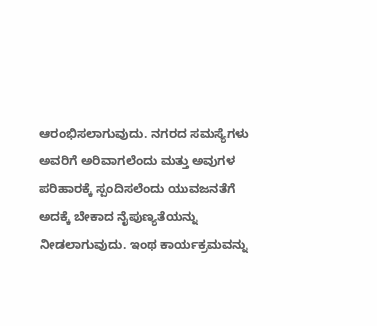ಆರಂಭಿಸಲಾಗುವುದು. ನಗರದ ಸಮಸ್ಯೆಗಳು ಅವರಿಗೆ ಅರಿವಾಗಲೆಂದು ಮತ್ತು ಅವುಗಳ ಪರಿಹಾರಕ್ಕೆ ಸ್ಪಂದಿಸಲೆಂದು ಯುವಜನತೆಗೆ ಅದಕ್ಕೆ ಬೇಕಾದ ನೈಪುಣ್ಯತೆಯನ್ನು ನೀಡಲಾಗುವುದು. ಇಂಥ ಕಾರ್ಯಕ್ರಮವನ್ನು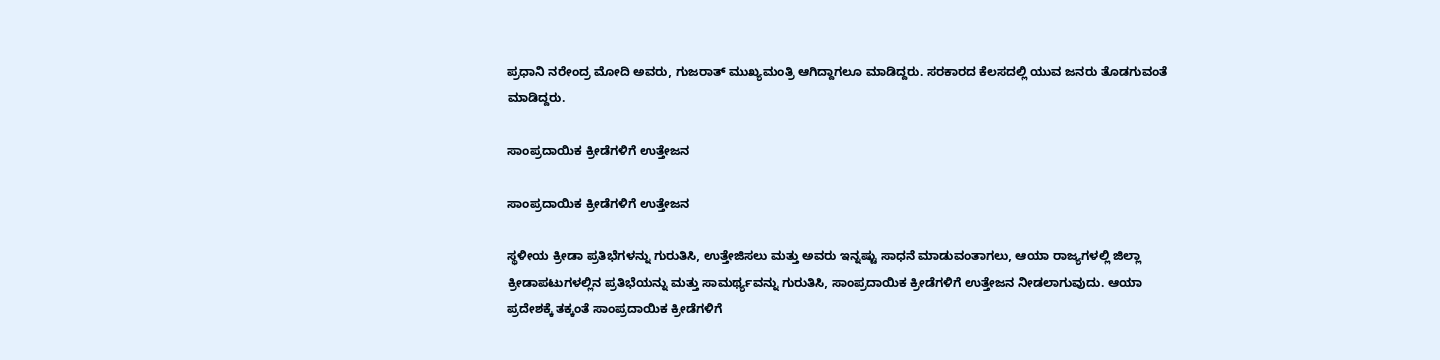ಪ್ರಧಾನಿ ನರೇಂದ್ರ ಮೋದಿ ಅವರು, ಗುಜರಾತ್ ಮುಖ್ಯಮಂತ್ರಿ ಆಗಿದ್ದಾಗಲೂ ಮಾಡಿದ್ದರು. ಸರಕಾರದ ಕೆಲಸದಲ್ಲಿ ಯುವ ಜನರು ತೊಡಗುವಂತೆ ಮಾಡಿದ್ದರು.

ಸಾಂಪ್ರದಾಯಿಕ ಕ್ರೀಡೆಗಳಿಗೆ ಉತ್ತೇಜನ

ಸಾಂಪ್ರದಾಯಿಕ ಕ್ರೀಡೆಗಳಿಗೆ ಉತ್ತೇಜನ

ಸ್ಥಳೀಯ ಕ್ರೀಡಾ ಪ್ರತಿಭೆಗಳನ್ನು ಗುರುತಿಸಿ, ಉತ್ತೇಜಿಸಲು ಮತ್ತು ಅವರು ಇನ್ನಷ್ಟು ಸಾಧನೆ ಮಾಡುವಂತಾಗಲು, ಆಯಾ ರಾಜ್ಯಗಳಲ್ಲಿ ಜಿಲ್ಲಾ ಕ್ರೀಡಾಪಟುಗಳಲ್ಲಿನ ಪ್ರತಿಭೆಯನ್ನು ಮತ್ತು ಸಾಮರ್ಥ್ಯವನ್ನು ಗುರುತಿಸಿ, ಸಾಂಪ್ರದಾಯಿಕ ಕ್ರೀಡೆಗಳಿಗೆ ಉತ್ತೇಜನ ನೀಡಲಾಗುವುದು. ಆಯಾ ಪ್ರದೇಶಕ್ಕೆ ತಕ್ಕಂತೆ ಸಾಂಪ್ರದಾಯಿಕ ಕ್ರೀಡೆಗಳಿಗೆ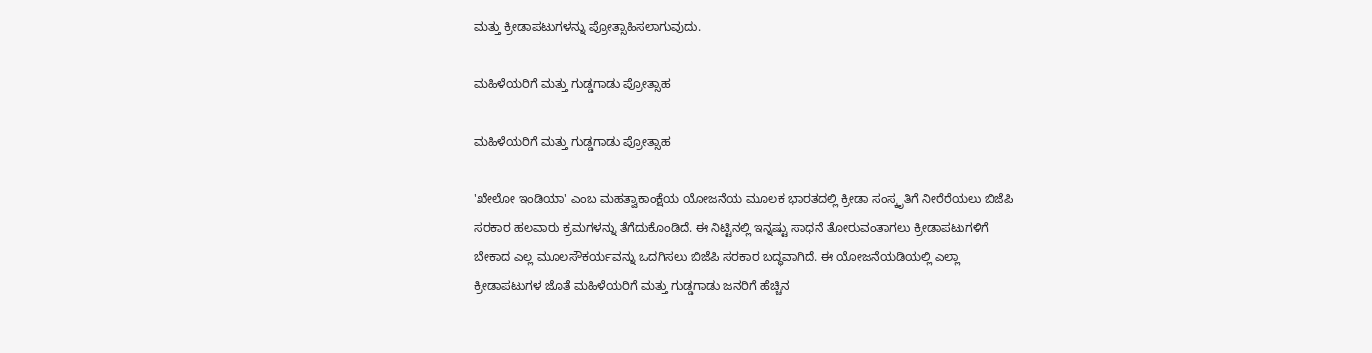ಮತ್ತು ಕ್ರೀಡಾಪಟುಗಳನ್ನು ಪ್ರೋತ್ಸಾಹಿಸಲಾಗುವುದು.

ಮಹಿಳೆಯರಿಗೆ ಮತ್ತು ಗುಡ್ಡಗಾಡು ಪ್ರೋತ್ಸಾಹ

ಮಹಿಳೆಯರಿಗೆ ಮತ್ತು ಗುಡ್ಡಗಾಡು ಪ್ರೋತ್ಸಾಹ

'ಖೇಲೋ ಇಂಡಿಯಾ' ಎಂಬ ಮಹತ್ವಾಕಾಂಕ್ಷೆಯ ಯೋಜನೆಯ ಮೂಲಕ ಭಾರತದಲ್ಲಿ ಕ್ರೀಡಾ ಸಂಸ್ಕೃತಿಗೆ ನೀರೆರೆಯಲು ಬಿಜೆಪಿ ಸರಕಾರ ಹಲವಾರು ಕ್ರಮಗಳನ್ನು ತೆಗೆದುಕೊಂಡಿದೆ. ಈ ನಿಟ್ಟಿನಲ್ಲಿ ಇನ್ನಷ್ಟು ಸಾಧನೆ ತೋರುವಂತಾಗಲು ಕ್ರೀಡಾಪಟುಗಳಿಗೆ ಬೇಕಾದ ಎಲ್ಲ ಮೂಲಸೌಕರ್ಯವನ್ನು ಒದಗಿಸಲು ಬಿಜೆಪಿ ಸರಕಾರ ಬದ್ಧವಾಗಿದೆ. ಈ ಯೋಜನೆಯಡಿಯಲ್ಲಿ ಎಲ್ಲಾ ಕ್ರೀಡಾಪಟುಗಳ ಜೊತೆ ಮಹಿಳೆಯರಿಗೆ ಮತ್ತು ಗುಡ್ಡಗಾಡು ಜನರಿಗೆ ಹೆಚ್ಚಿನ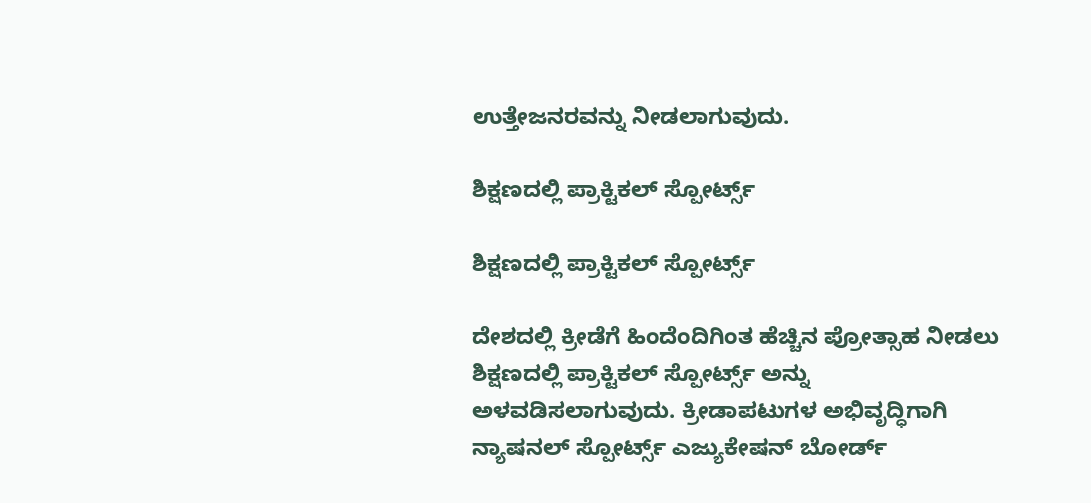ಉತ್ತೇಜನರವನ್ನು ನೀಡಲಾಗುವುದು.

ಶಿಕ್ಷಣದಲ್ಲಿ ಪ್ರಾಕ್ಟಿಕಲ್ ಸ್ಪೋರ್ಟ್ಸ್

ಶಿಕ್ಷಣದಲ್ಲಿ ಪ್ರಾಕ್ಟಿಕಲ್ ಸ್ಪೋರ್ಟ್ಸ್

ದೇಶದಲ್ಲಿ ಕ್ರೀಡೆಗೆ ಹಿಂದೆಂದಿಗಿಂತ ಹೆಚ್ಚಿನ ಪ್ರೋತ್ಸಾಹ ನೀಡಲು ಶಿಕ್ಷಣದಲ್ಲಿ ಪ್ರಾಕ್ಟಿಕಲ್ ಸ್ಪೋರ್ಟ್ಸ್ ಅನ್ನು ಅಳವಡಿಸಲಾಗುವುದು. ಕ್ರೀಡಾಪಟುಗಳ ಅಭಿವೃದ್ಧಿಗಾಗಿ ನ್ಯಾಷನಲ್ ಸ್ಪೋರ್ಟ್ಸ್ ಎಜ್ಯುಕೇಷನ್ ಬೋರ್ಡ್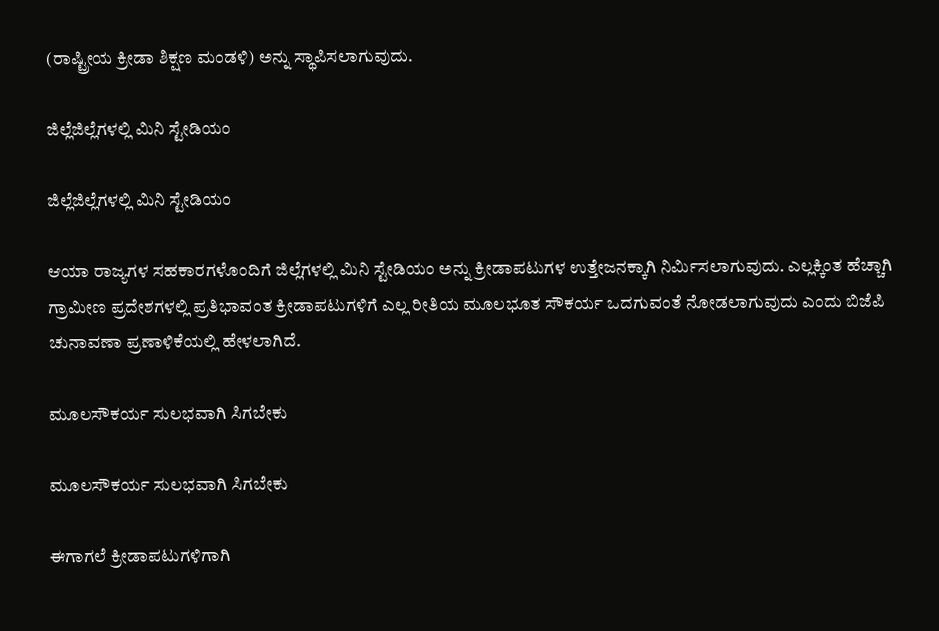(ರಾಷ್ಟ್ರೀಯ ಕ್ರೀಡಾ ಶಿಕ್ಷಣ ಮಂಡಳಿ) ಅನ್ನು ಸ್ಥಾಪಿಸಲಾಗುವುದು.

ಜಿಲ್ಲೆಜಿಲ್ಲೆಗಳಲ್ಲಿ ಮಿನಿ ಸ್ಟೇಡಿಯಂ

ಜಿಲ್ಲೆಜಿಲ್ಲೆಗಳಲ್ಲಿ ಮಿನಿ ಸ್ಟೇಡಿಯಂ

ಆಯಾ ರಾಜ್ಯಗಳ ಸಹಕಾರಗಳೊಂದಿಗೆ ಜಿಲ್ಲೆಗಳಲ್ಲಿ ಮಿನಿ ಸ್ಟೇಡಿಯಂ ಅನ್ನು ಕ್ರೀಡಾಪಟುಗಳ ಉತ್ತೇಜನಕ್ಕಾಗಿ ನಿರ್ಮಿಸಲಾಗುವುದು. ಎಲ್ಲಕ್ಕಿಂತ ಹೆಚ್ಚಾಗಿ ಗ್ರಾಮೀಣ ಪ್ರದೇಶಗಳಲ್ಲಿ ಪ್ರತಿಭಾವಂತ ಕ್ರೀಡಾಪಟುಗಳಿಗೆ ಎಲ್ಲ ರೀತಿಯ ಮೂಲಭೂತ ಸೌಕರ್ಯ ಒದಗುವಂತೆ ನೋಡಲಾಗುವುದು ಎಂದು ಬಿಜೆಪಿ ಚುನಾವಣಾ ಪ್ರಣಾಳಿಕೆಯಲ್ಲಿ ಹೇಳಲಾಗಿದೆ.

ಮೂಲಸೌಕರ್ಯ ಸುಲಭವಾಗಿ ಸಿಗಬೇಕು

ಮೂಲಸೌಕರ್ಯ ಸುಲಭವಾಗಿ ಸಿಗಬೇಕು

ಈಗಾಗಲೆ ಕ್ರೀಡಾಪಟುಗಳಿಗಾಗಿ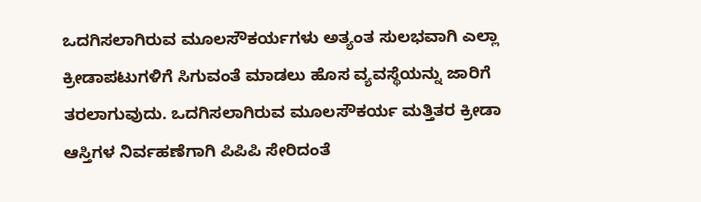ಒದಗಿಸಲಾಗಿರುವ ಮೂಲಸೌಕರ್ಯಗಳು ಅತ್ಯಂತ ಸುಲಭವಾಗಿ ಎಲ್ಲಾ ಕ್ರೀಡಾಪಟುಗಳಿಗೆ ಸಿಗುವಂತೆ ಮಾಡಲು ಹೊಸ ವ್ಯವಸ್ಥೆಯನ್ನು ಜಾರಿಗೆ ತರಲಾಗುವುದು. ಒದಗಿಸಲಾಗಿರುವ ಮೂಲಸೌಕರ್ಯ ಮತ್ತಿತರ ಕ್ರೀಡಾ ಆಸ್ತಿಗಳ ನಿರ್ವಹಣೆಗಾಗಿ ಪಿಪಿಪಿ ಸೇರಿದಂತೆ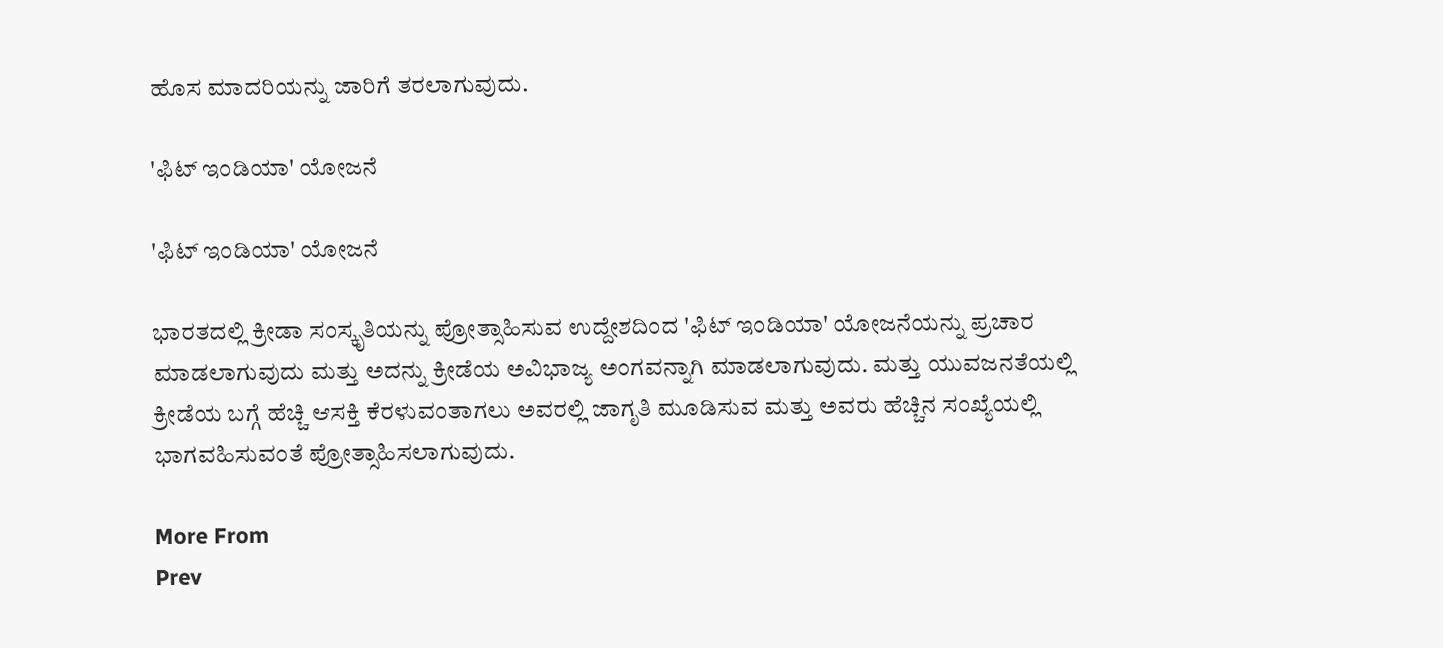ಹೊಸ ಮಾದರಿಯನ್ನು ಜಾರಿಗೆ ತರಲಾಗುವುದು.

'ಫಿಟ್ ಇಂಡಿಯಾ' ಯೋಜನೆ

'ಫಿಟ್ ಇಂಡಿಯಾ' ಯೋಜನೆ

ಭಾರತದಲ್ಲಿ ಕ್ರೀಡಾ ಸಂಸ್ಕೃತಿಯನ್ನು ಪ್ರೋತ್ಸಾಹಿಸುವ ಉದ್ದೇಶದಿಂದ 'ಫಿಟ್ ಇಂಡಿಯಾ' ಯೋಜನೆಯನ್ನು ಪ್ರಚಾರ ಮಾಡಲಾಗುವುದು ಮತ್ತು ಅದನ್ನು ಕ್ರೀಡೆಯ ಅವಿಭಾಜ್ಯ ಅಂಗವನ್ನಾಗಿ ಮಾಡಲಾಗುವುದು. ಮತ್ತು ಯುವಜನತೆಯಲ್ಲಿ ಕ್ರೀಡೆಯ ಬಗ್ಗೆ ಹೆಚ್ಚಿ ಆಸಕ್ತಿ ಕೆರಳುವಂತಾಗಲು ಅವರಲ್ಲಿ ಜಾಗೃತಿ ಮೂಡಿಸುವ ಮತ್ತು ಅವರು ಹೆಚ್ಚಿನ ಸಂಖ್ಯೆಯಲ್ಲಿ ಭಾಗವಹಿಸುವಂತೆ ಪ್ರೋತ್ಸಾಹಿಸಲಾಗುವುದು.

More From
Prev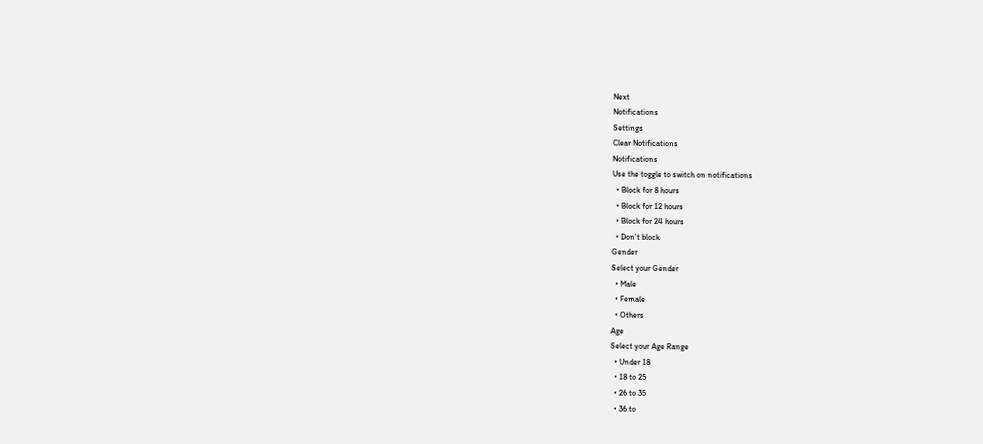Next
Notifications
Settings
Clear Notifications
Notifications
Use the toggle to switch on notifications
  • Block for 8 hours
  • Block for 12 hours
  • Block for 24 hours
  • Don't block
Gender
Select your Gender
  • Male
  • Female
  • Others
Age
Select your Age Range
  • Under 18
  • 18 to 25
  • 26 to 35
  • 36 to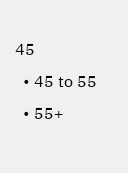45
  • 45 to 55
  • 55+